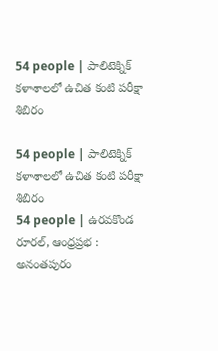54 people | పాలిటెక్నిక్ కళాశాలలో ఉచిత కంటి పరీక్షా శిబిరం

54 people | పాలిటెక్నిక్ కళాశాలలో ఉచిత కంటి పరీక్షా శిబిరం
54 people | ఉరవకొండ రూరల్, ఆంధ్రప్రభ : అనంతపురం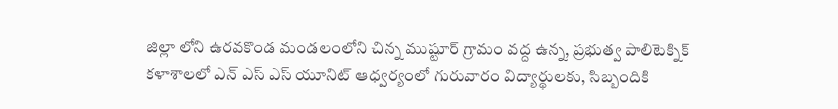జిల్లా లోని ఉరవకొండ మండలంలోని చిన్న ముష్టూర్ గ్రామం వద్ద ఉన్న, ప్రభుత్వ పాలిటెక్నిక్ కళాశాలలో ఎన్ ఎస్ ఎస్ యూనిట్ ఆధ్వర్యంలో గురువారం విద్యార్థులకు, సిబ్బందికి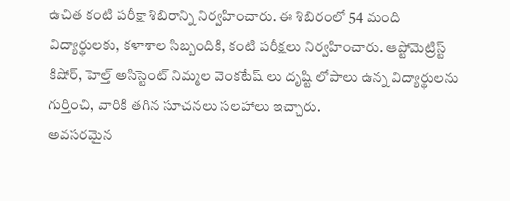ఉచిత కంటి పరీక్షా శిబిరాన్ని నిర్వహించారు. ఈ శిబిరంలో 54 మంది విద్యార్థులకు, కళాశాల సిబ్బందికి, కంటి పరీక్షలు నిర్వహించారు. ఆప్టోమెట్రిస్ట్ కిషోర్, హెల్త్ అసిస్టెంట్ నిమ్మల వెంకటేష్ లు దృష్టి లోపాలు ఉన్న విద్యార్థులను గుర్తించి, వారికి తగిన సూచనలు సలహాలు ఇచ్చారు.
అవసరమైన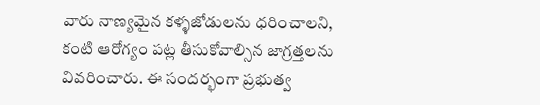వారు నాణ్యమైన కళ్ళజోడులను ధరించాలని, కంటి ఆరోగ్యం పట్ల తీసుకోవాల్సిన జాగ్రత్తలను వివరించారు. ఈ సందర్భంగా ప్రభుత్వ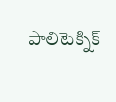పాలిటెక్నిక్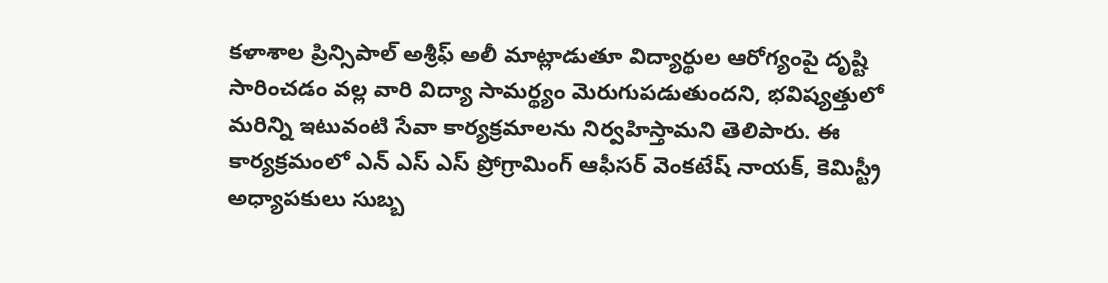కళాశాల ప్రిన్సిపాల్ అశ్రీఫ్ అలీ మాట్లాడుతూ విద్యార్థుల ఆరోగ్యంపై దృష్టి సారించడం వల్ల వారి విద్యా సామర్థ్యం మెరుగుపడుతుందని, భవిష్యత్తులో మరిన్ని ఇటువంటి సేవా కార్యక్రమాలను నిర్వహిస్తామని తెలిపారు. ఈ కార్యక్రమంలో ఎన్ ఎస్ ఎస్ ప్రోగ్రామింగ్ ఆఫీసర్ వెంకటేష్ నాయక్, కెమిస్ట్రీ అధ్యాపకులు సుబ్బ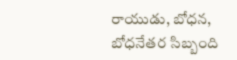రాయుడు, బోధన, బోధనేతర సిబ్బంది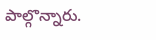పాల్గొన్నారు.